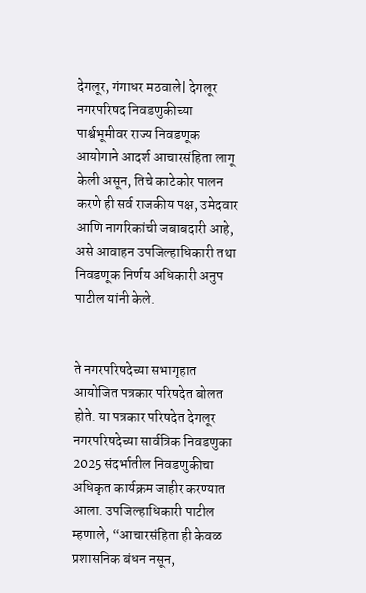देगलूर, गंगाधर मठवाले| देगलूर नगरपरिषद निवडणुकीच्या पार्श्वभूमीवर राज्य निवडणूक आयोगाने आदर्श आचारसंहिता लागू केली असून, तिचे काटेकोर पालन करणे ही सर्व राजकीय पक्ष, उमेदवार आणि नागरिकांची जबाबदारी आहे, असे आवाहन उपजिल्हाधिकारी तथा निवडणूक निर्णय अधिकारी अनुप पाटील यांनी केले.


ते नगरपरिषदेच्या सभागृहात आयोजित पत्रकार परिषदेत बोलत होते. या पत्रकार परिषदेत देगलूर नगरपरिषदेच्या सार्वत्रिक निवडणुका 2025 संदर्भातील निवडणुकीचा अधिकृत कार्यक्रम जाहीर करण्यात आला. उपजिल्हाधिकारी पाटील म्हणाले, “आचारसंहिता ही केवळ प्रशासनिक बंधन नसून,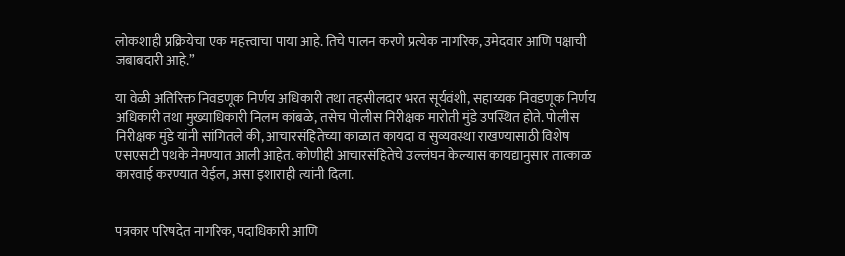लोकशाही प्रक्रियेचा एक महत्त्वाचा पाया आहे. तिचे पालन करणे प्रत्येक नागरिक, उमेदवार आणि पक्षाची जबाबदारी आहे.”

या वेळी अतिरिक्त निवडणूक निर्णय अधिकारी तथा तहसीलदार भरत सूर्यवंशी, सहाय्यक निवडणूक निर्णय अधिकारी तथा मुख्याधिकारी निलम कांबळे, तसेच पोलीस निरीक्षक मारोती मुंडे उपस्थित होते. पोलीस निरीक्षक मुंडे यांनी सांगितले की, आचारसंहितेच्या काळात कायदा व सुव्यवस्था राखण्यासाठी विशेष एसएसटी पथके नेमण्यात आली आहेत. कोणीही आचारसंहितेचे उल्लंघन केल्यास कायद्यानुसार तात्काळ कारवाई करण्यात येईल, असा इशाराही त्यांनी दिला.


पत्रकार परिषदेत नागरिक, पदाधिकारी आणि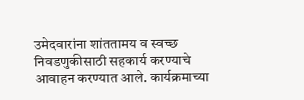उमेदवारांना शांततामय व स्वच्छ निवडणुकीसाठी सहकार्य करण्याचे आवाहन करण्यात आले. कार्यक्रमाच्या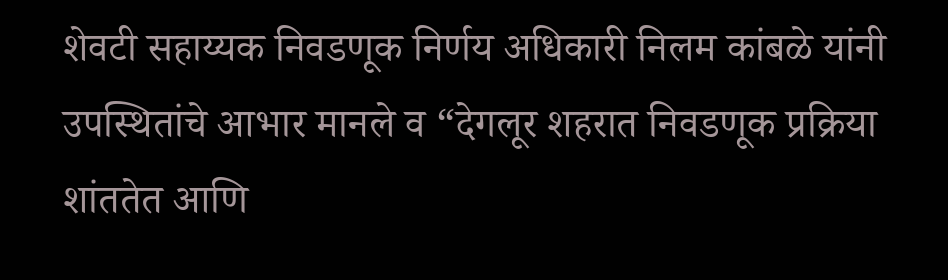शेवटी सहाय्यक निवडणूक निर्णय अधिकारी निलम कांबळे यांनी उपस्थितांचे आभार मानले व “देगलूर शहरात निवडणूक प्रक्रिया शांततेत आणि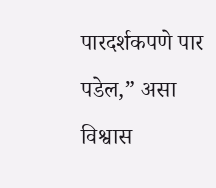पारदर्शकपणे पार पडेल,” असा विश्वास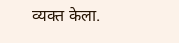व्यक्त केला.